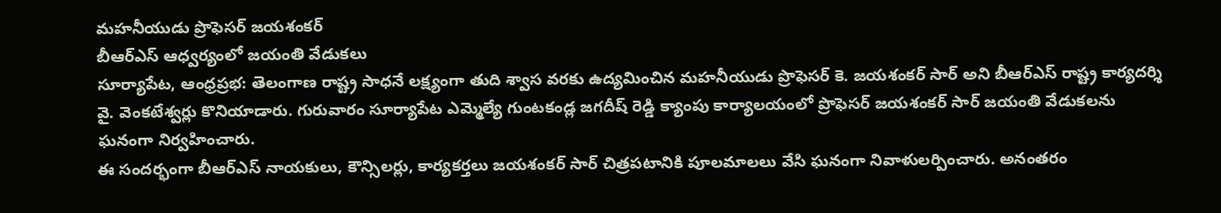మహనీయుడు ప్రొఫెసర్ జయశంకర్
బీఆర్ఎస్ ఆధ్వర్యంలో జయంతి వేడుకలు
సూర్యాపేట, ఆంధ్రప్రభ: తెలంగాణ రాష్ట్ర సాధనే లక్ష్యంగా తుది శ్వాస వరకు ఉద్యమించిన మహనీయుడు ప్రొఫెసర్ కె. జయశంకర్ సార్ అని బీఆర్ఎస్ రాష్ట్ర కార్యదర్శి వై. వెంకటేశ్వర్లు కొనియాడారు. గురువారం సూర్యాపేట ఎమ్మెల్యే గుంటకండ్ల జగదీష్ రెడ్డి క్యాంపు కార్యాలయంలో ప్రొఫెసర్ జయశంకర్ సార్ జయంతి వేడుకలను ఘనంగా నిర్వహించారు.
ఈ సందర్భంగా బీఆర్ఎస్ నాయకులు, కౌన్సిలర్లు, కార్యకర్తలు జయశంకర్ సార్ చిత్రపటానికి పూలమాలలు వేసి ఘనంగా నివాళులర్పించారు. అనంతరం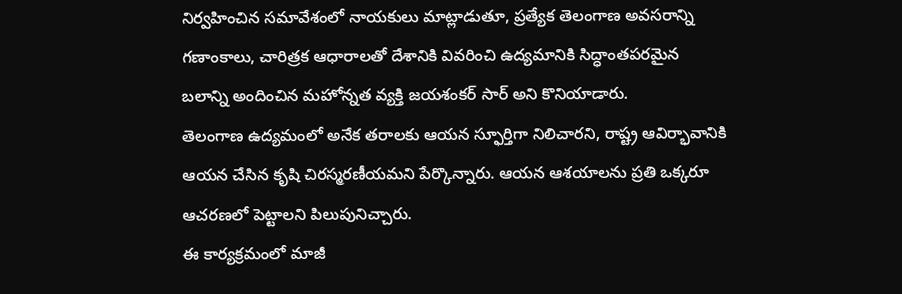నిర్వహించిన సమావేశంలో నాయకులు మాట్లాడుతూ, ప్రత్యేక తెలంగాణ అవసరాన్ని గణాంకాలు, చారిత్రక ఆధారాలతో దేశానికి వివరించి ఉద్యమానికి సిద్ధాంతపరమైన బలాన్ని అందించిన మహోన్నత వ్యక్తి జయశంకర్ సార్ అని కొనియాడారు.
తెలంగాణ ఉద్యమంలో అనేక తరాలకు ఆయన స్ఫూర్తిగా నిలిచారని, రాష్ట్ర ఆవిర్భావానికి ఆయన చేసిన కృషి చిరస్మరణీయమని పేర్కొన్నారు. ఆయన ఆశయాలను ప్రతి ఒక్కరూ ఆచరణలో పెట్టాలని పిలుపునిచ్చారు.
ఈ కార్యక్రమంలో మాజీ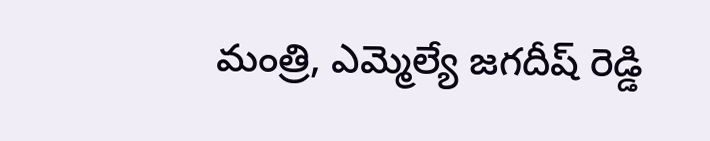మంత్రి, ఎమ్మెల్యే జగదీష్ రెడ్డి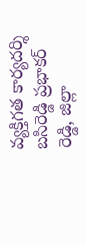వ్యక్తిగత కార్యదర్శి బసిరెడ్డి ప్రభాకర్ రెడ్డి, జిల్లా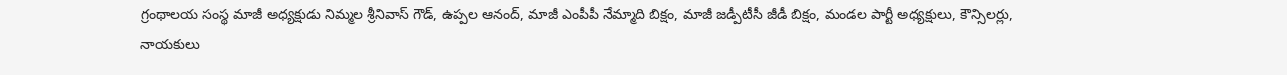గ్రంథాలయ సంస్థ మాజీ అధ్యక్షుడు నిమ్మల శ్రీనివాస్ గౌడ్, ఉప్పల ఆనంద్, మాజీ ఎంపీపీ నేమ్మాది బిక్షం, మాజీ జడ్పీటీసీ జీడీ బిక్షం, మండల పార్టీ అధ్యక్షులు, కౌన్సిలర్లు, నాయకులు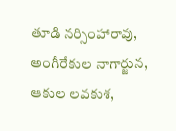తూడి నర్సింహారావు, అంగీరేకుల నాగార్జున, ఆకుల లవకుశ,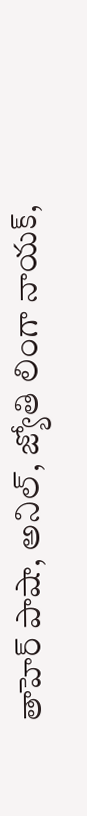తాహెర్ పాషా, అనిల్, జ్యోతి లింగా నాయక్,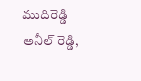ముదిరెడ్డి అనీల్ రెడ్డి,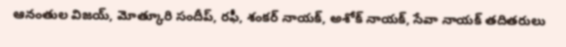ఆనంతుల విజయ్, మోత్కూరి సందీప్, రఫీ, శంకర్ నాయక్, అశోక్ నాయక్, సేవా నాయక్ తదితరులు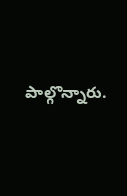పాల్గొన్నారు.